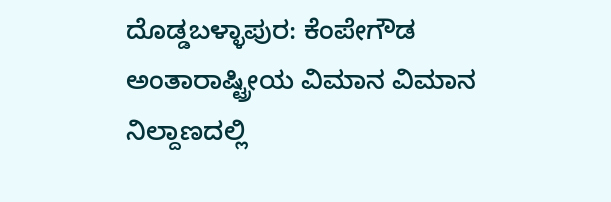ದೊಡ್ಡಬಳ್ಳಾಪುರ: ಕೆಂಪೇಗೌಡ ಅಂತಾರಾಷ್ಟ್ರೀಯ ವಿಮಾನ ವಿಮಾನ ನಿಲ್ದಾಣದಲ್ಲಿ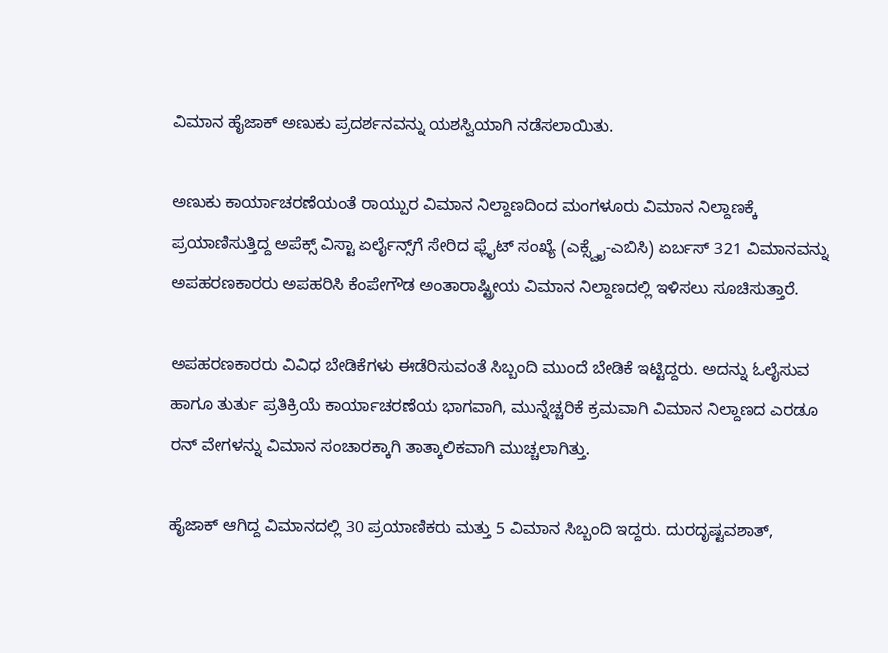ವಿಮಾನ ಹೈಜಾಕ್‌ ಅಣುಕು ಪ್ರದರ್ಶನವನ್ನು ಯಶಸ್ವಿಯಾಗಿ ನಡೆಸಲಾಯಿತು.

ಅಣುಕು ಕಾರ್ಯಾಚರಣೆಯಂತೆ ರಾಯ್ಪುರ ವಿಮಾನ ನಿಲ್ದಾಣದಿಂದ ಮಂಗಳೂರು ವಿಮಾನ ನಿಲ್ದಾಣಕ್ಕೆ ಪ್ರಯಾಣಿಸುತ್ತಿದ್ದ ಅಪೆಕ್ಸ್ ವಿಸ್ಟಾ ಏರ್ಲೈನ್ಸ್‌ಗೆ ಸೇರಿದ ಫ್ಲೈಟ್ ಸಂಖ್ಯೆ (ಎಕ್ಸ್ವೈ-ಎಬಿಸಿ) ಏರ್ಬಸ್ 321 ವಿಮಾನವನ್ನು ಅಪಹರಣಕಾರರು ಅಪಹರಿಸಿ ಕೆಂಪೇಗೌಡ ಅಂತಾರಾಷ್ಟ್ರೀಯ ವಿಮಾನ ನಿಲ್ದಾಣದಲ್ಲಿ ಇಳಿಸಲು ಸೂಚಿಸುತ್ತಾರೆ.

ಅಪಹರಣಕಾರರು ವಿವಿಧ ಬೇಡಿಕೆಗಳು ಈಡೆರಿಸುವಂತೆ ಸಿಬ್ಬಂದಿ ಮುಂದೆ ಬೇಡಿಕೆ ಇಟ್ಟಿದ್ದರು. ಅದನ್ನು ಓಲೈಸುವ ಹಾಗೂ ತುರ್ತು ಪ್ರತಿಕ್ರಿಯೆ ಕಾರ್ಯಾಚರಣೆಯ ಭಾಗವಾಗಿ, ಮುನ್ನೆಚ್ಚರಿಕೆ ಕ್ರಮವಾಗಿ ವಿಮಾನ ನಿಲ್ದಾಣದ ಎರಡೂ ರನ್‌ ವೇಗಳನ್ನು ವಿಮಾನ ಸಂಚಾರಕ್ಕಾಗಿ ತಾತ್ಕಾಲಿಕವಾಗಿ ಮುಚ್ಚಲಾಗಿತ್ತು.

ಹೈಜಾಕ್ ಆಗಿದ್ದ ವಿಮಾನದಲ್ಲಿ 30 ಪ್ರಯಾಣಿಕರು ಮತ್ತು 5 ವಿಮಾನ ಸಿಬ್ಬಂದಿ ಇದ್ದರು. ದುರದೃಷ್ಟವಶಾತ್,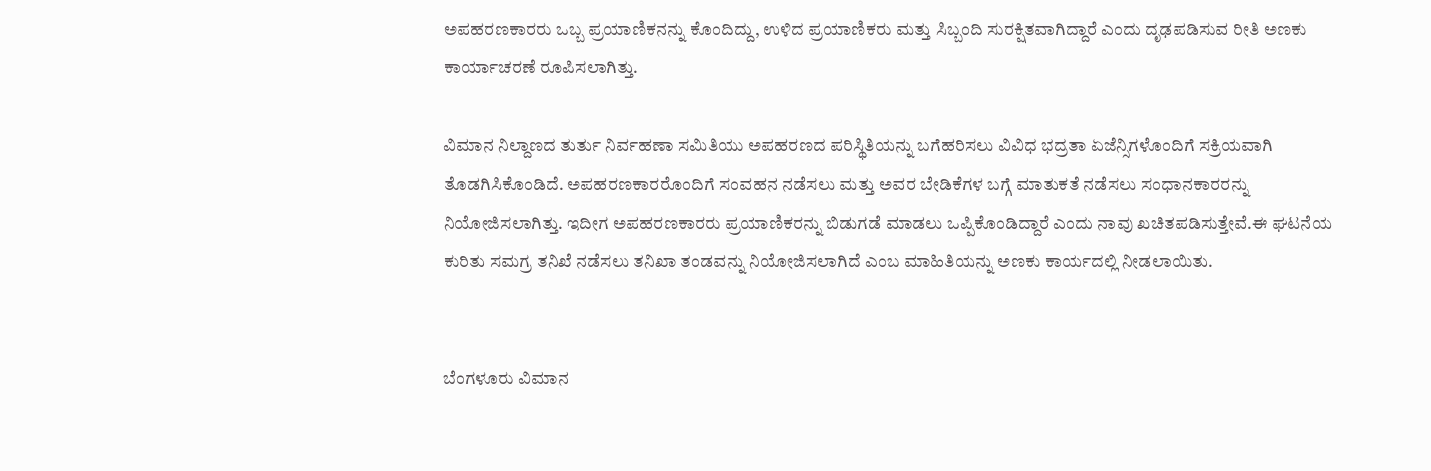ಅಪಹರಣಕಾರರು ಒಬ್ಬ ಪ್ರಯಾಣಿಕನನ್ನು ಕೊಂದಿದ್ದು, ಉಳಿದ ಪ್ರಯಾಣಿಕರು ಮತ್ತು ಸಿಬ್ಬಂದಿ ಸುರಕ್ಷಿತವಾಗಿದ್ದಾರೆ ಎಂದು ದೃಢಪಡಿಸುವ ರೀತಿ ಅಣಕು ಕಾರ್ಯಾಚರಣೆ ರೂಪಿಸಲಾಗಿತ್ತು.

ವಿಮಾನ ನಿಲ್ದಾಣದ ತುರ್ತು ನಿರ್ವಹಣಾ ಸಮಿತಿಯು ಅಪಹರಣದ ಪರಿಸ್ಥಿತಿಯನ್ನು ಬಗೆಹರಿಸಲು ವಿವಿಧ ಭದ್ರತಾ ಏಜೆನ್ಸಿಗಳೊಂದಿಗೆ ಸಕ್ರಿಯವಾಗಿ ತೊಡಗಿಸಿಕೊಂಡಿದೆ. ಅಪಹರಣಕಾರರೊಂದಿಗೆ ಸಂವಹನ ನಡೆಸಲು ಮತ್ತು ಅವರ ಬೇಡಿಕೆಗಳ ಬಗ್ಗೆ ಮಾತುಕತೆ ನಡೆಸಲು ಸಂಧಾನಕಾರರನ್ನು ನಿಯೋಜಿಸಲಾಗಿತ್ತು. ಇದೀಗ ಅಪಹರಣಕಾರರು ಪ್ರಯಾಣಿಕರನ್ನು ಬಿಡುಗಡೆ ಮಾಡಲು ಒಪ್ಪಿಕೊಂಡಿದ್ದಾರೆ ಎಂದು ನಾವು ಖಚಿತಪಡಿಸುತ್ತೇವೆ.ಈ ಘಟನೆಯ ಕುರಿತು ಸಮಗ್ರ ತನಿಖೆ ನಡೆಸಲು ತನಿಖಾ ತಂಡವನ್ನು ನಿಯೋಜಿಸಲಾಗಿದೆ ಎಂಬ ಮಾಹಿತಿಯನ್ನು ಅಣಕು ಕಾರ್ಯದಲ್ಲಿ ನೀಡಲಾಯಿತು.


ಬೆಂಗಳೂರು ವಿಮಾನ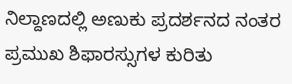ನಿಲ್ದಾಣದಲ್ಲಿ ಅಣುಕು ಪ್ರದರ್ಶನದ ನಂತರ ಪ್ರಮುಖ ಶಿಫಾರಸ್ಸುಗಳ ಕುರಿತು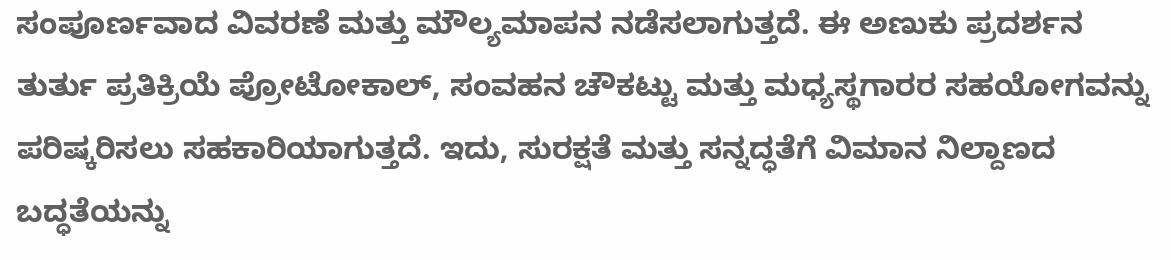ಸಂಪೂರ್ಣವಾದ ವಿವರಣೆ ಮತ್ತು ಮೌಲ್ಯಮಾಪನ ನಡೆಸಲಾಗುತ್ತದೆ. ಈ ಅಣುಕು ಪ್ರದರ್ಶನ ತುರ್ತು ಪ್ರತಿಕ್ರಿಯೆ ಪ್ರೋಟೋಕಾಲ್‌, ಸಂವಹನ ಚೌಕಟ್ಟು ಮತ್ತು ಮಧ್ಯಸ್ಥಗಾರರ ಸಹಯೋಗವನ್ನು ಪರಿಷ್ಕರಿಸಲು ಸಹಕಾರಿಯಾಗುತ್ತದೆ. ಇದು, ಸುರಕ್ಷತೆ ಮತ್ತು ಸನ್ನದ್ಧತೆಗೆ ವಿಮಾನ ನಿಲ್ದಾಣದ ಬದ್ಧತೆಯನ್ನು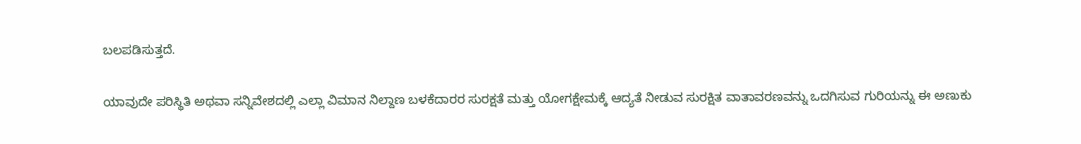ಬಲಪಡಿಸುತ್ತದೆ.

ಯಾವುದೇ ಪರಿಸ್ಥಿತಿ ಅಥವಾ ಸನ್ನಿವೇಶದಲ್ಲಿ ಎಲ್ಲಾ ವಿಮಾನ ನಿಲ್ದಾಣ ಬಳಕೆದಾರರ ಸುರಕ್ಷತೆ ಮತ್ತು ಯೋಗಕ್ಷೇಮಕ್ಕೆ ಆದ್ಯತೆ ನೀಡುವ ಸುರಕ್ಷಿತ ವಾತಾವರಣವನ್ನು ಒದಗಿಸುವ ಗುರಿಯನ್ನು ಈ ಅಣುಕು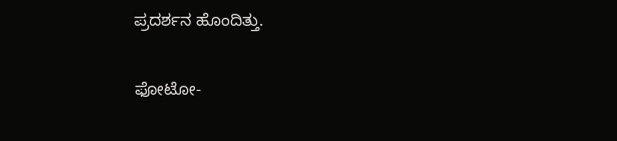ಪ್ರದರ್ಶನ ಹೊಂದಿತ್ತು.

ಫೋಟೋ-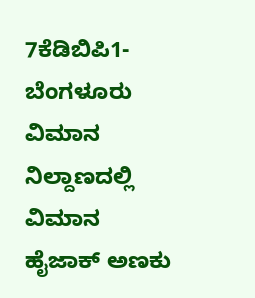7ಕೆಡಿಬಿಪಿ1- ಬೆಂಗಳೂರು ವಿಮಾನ ನಿಲ್ದಾಣದಲ್ಲಿ ವಿಮಾನ ಹೈಜಾಕ್‌ ಅಣಕು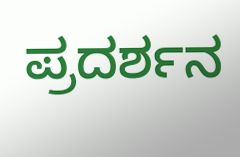ಪ್ರದರ್ಶನ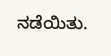ನಡೆಯಿತು.